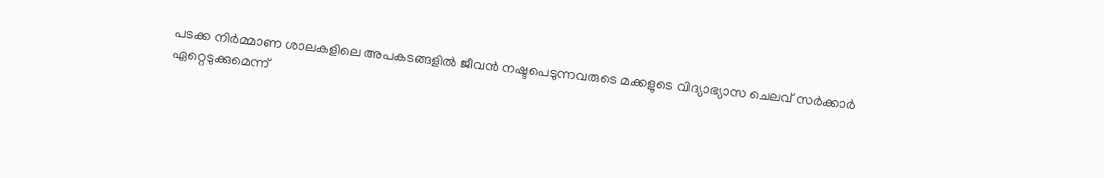പടക്ക നിർമ്മാണ ശാലകളിലെ അപകടങ്ങളിൽ ജീവൻ നഷ്ടപെടുന്നവരുടെ മക്കളുടെ വിദ്യാഭ്യാസ ചെലവ് സർക്കാർ ഏറ്റെടുക്കുമെന്ന്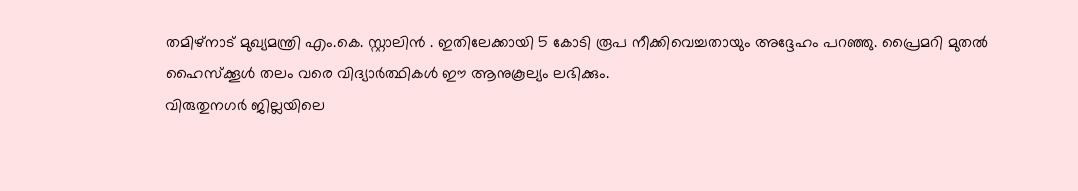തമിഴ്നാട് മുഖ്യമന്ത്രി എം.കെ. സ്റ്റാലിൻ . ഇതിലേക്കായി 5 കോടി രൂപ നീക്കിവെച്ചതായും അദ്ദേഹം പറഞ്ഞു. പ്രൈമറി മുതൽ ഹൈസ്ക്കൂൾ തലം വരെ വിദ്യാർത്ഥികൾ ഈ ആനുകൂല്യം ലഭിക്കും.
വിരുതുനഗർ ജില്ലയിലെ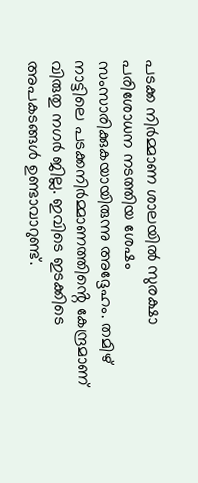പടക്ക നിർമ്മാണ ശാലയിൽ സുരക്ഷാ പരിശോധന നടത്തിയ ശേഷം സംസാരിക്കുകയായിരുന്നു അദ്ദേഹം. തമിഴ് നാട്ടിലെ പടക്കനിർമ്മാണത്തിൻ്റെ കേന്ദ്രമാണ് വിരുതു നഗർ ജില്ല. ഇവിടെ ഇടക്കിടെ അപകടങ്ങൾ ഉണ്ടാവാറുണ്ട്.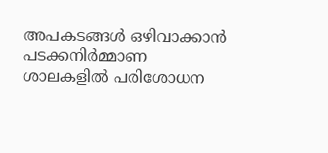അപകടങ്ങൾ ഒഴിവാക്കാൻ പടക്കനിർമ്മാണ ശാലകളിൽ പരിശോധന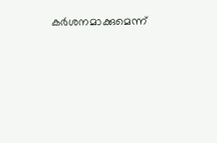കർശനമാക്കുമെന്ന്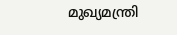മുഖ്യമന്ത്രി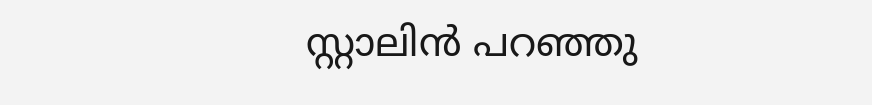സ്റ്റാലിൻ പറഞ്ഞു